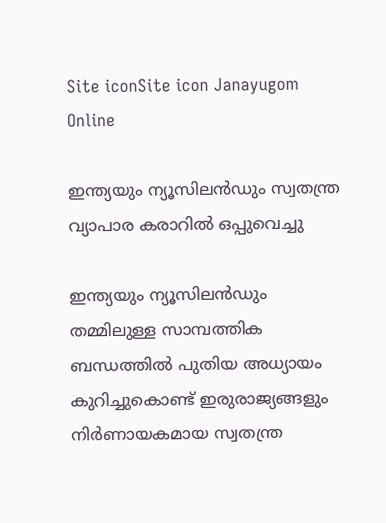Site iconSite icon Janayugom Online

ഇന്ത്യയും ന്യൂസിലൻഡും സ്വതന്ത്ര വ്യാപാര കരാറിൽ ഒപ്പുവെച്ചു

ഇന്ത്യയും ന്യൂസിലൻഡും തമ്മിലുള്ള സാമ്പത്തിക ബന്ധത്തിൽ പുതിയ അധ്യായം കുറിച്ചുകൊണ്ട് ഇരുരാജ്യങ്ങളും നിർണായകമായ സ്വതന്ത്ര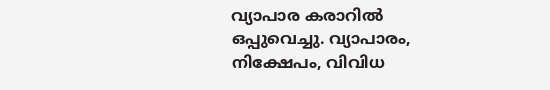വ്യാപാര കരാറിൽ ഒപ്പുവെച്ചു. വ്യാപാരം, നിക്ഷേപം, വിവിധ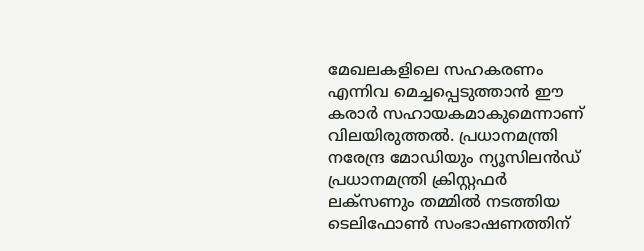മേഖലകളിലെ സഹകരണം എന്നിവ മെച്ചപ്പെടുത്താൻ ഈ കരാര്‍ സഹായകമാകുമെന്നാണ് വിലയിരുത്തൽ. പ്രധാനമന്ത്രി നരേന്ദ്ര മോഡിയും ന്യൂസിലൻഡ് പ്രധാനമന്ത്രി ക്രിസ്റ്റഫർ ലക്സണും തമ്മിൽ നടത്തിയ ടെലിഫോൺ സംഭാഷണത്തിന്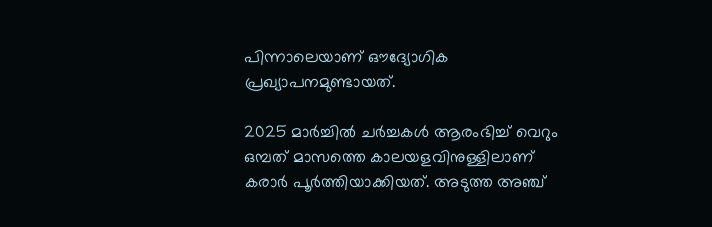പിന്നാലെയാണ് ഔദ്യോഗിക പ്രഖ്യാപനമുണ്ടായത്.

2025 മാർച്ചിൽ ചർച്ചകൾ ആരംഭിച്ച് വെറും ഒമ്പത് മാസത്തെ കാലയളവിനുള്ളിലാണ് കരാർ പൂർത്തിയാക്കിയത്. അടുത്ത അഞ്ച്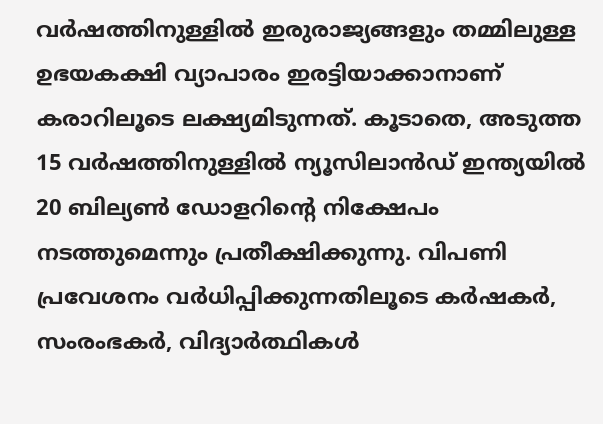വർഷത്തിനുള്ളിൽ ഇരുരാജ്യങ്ങളും തമ്മിലുള്ള ഉഭയകക്ഷി വ്യാപാരം ഇരട്ടിയാക്കാനാണ് കരാറിലൂടെ ലക്ഷ്യമിടുന്നത്. കൂടാതെ, അടുത്ത 15 വർഷത്തിനുള്ളിൽ ന്യൂസിലാൻഡ് ഇന്ത്യയിൽ 20 ബില്യൺ ഡോളറിന്റെ നിക്ഷേപം നടത്തുമെന്നും പ്രതീക്ഷിക്കുന്നു. വിപണി പ്രവേശനം വർധിപ്പിക്കുന്നതിലൂടെ കർഷകർ, സംരംഭകർ, വിദ്യാർത്ഥികൾ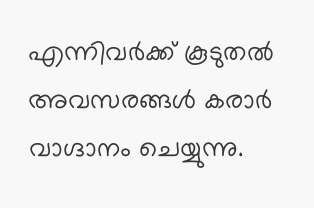എന്നിവർക്ക് കൂടുതൽ അവസരങ്ങൾ കരാർ വാഗ്ദാനം ചെയ്യുന്നു.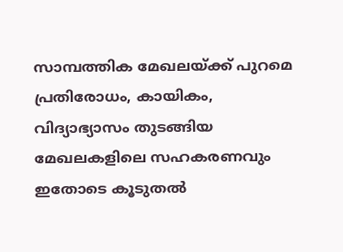സാമ്പത്തിക മേഖലയ്ക്ക് പുറമെ പ്രതിരോധം, കായികം, വിദ്യാഭ്യാസം തുടങ്ങിയ മേഖലകളിലെ സഹകരണവും ഇതോടെ കൂടുതൽ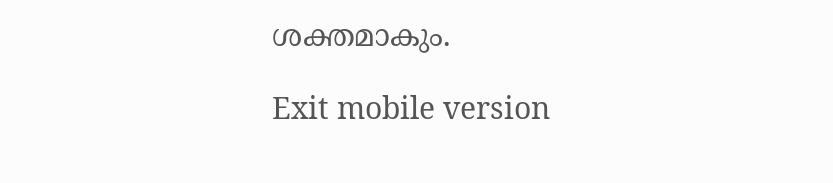ശക്തമാകും.

Exit mobile version